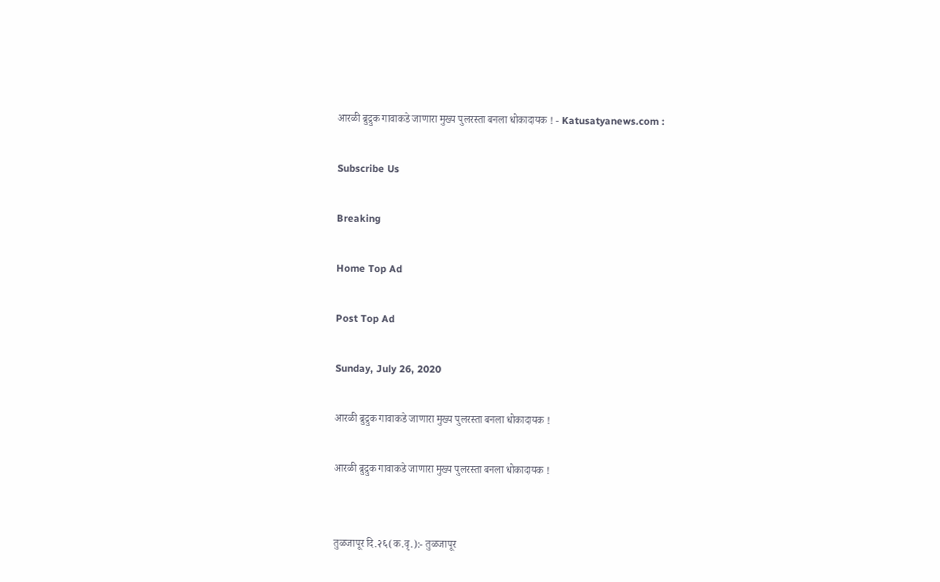आरळी ब्रुद्रुक गावाकडे जाणारा मुख्य पुलरस्ता बनला धोकादायक ! - Katusatyanews.com :

Subscribe Us

Breaking

Home Top Ad

Post Top Ad

Sunday, July 26, 2020

आरळी ब्रुद्रुक गावाकडे जाणारा मुख्य पुलरस्ता बनला धोकादायक !

आरळी ब्रुद्रुक गावाकडे जाणारा मुख्य पुलरस्ता बनला धोकादायक !


तुळजापूर दि.२६(क.वृ.):- तुळजापूर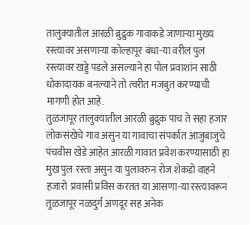तालुक्यातील आरळी ब्रुद्रुक गावाकडे जाणाऱ्या मुख्य रस्त्यावर असणाऱ्या कोल्हापूर बंधा-या वरील पुल रस्त्यावर खड्डे पडले असल्याने हा पोल प्रवाशांन साठी धोकादायक बनल्याने तो त्वरीत मजबुत करण्याची मागणी होत आहे.
तुळजापूर तालुक्यातील आरळी ब्रुद्रुक पाच ते सहा हजार लोकसंखेचे गाव असुन या गावाचा संपर्कात आजुबाजुचे पंचवीस खेडे आहेत आरळी गावात प्रवेश करण्यासाठी हा मुख पुल रस्ता असुन या पुलावरुन रोज शेकडो वाहने हजारो  प्रवासी प्रविस करतत या आसणा-या रस्त्यावरून तुळजापूर नळदुर्ग अणदूर सह अनेक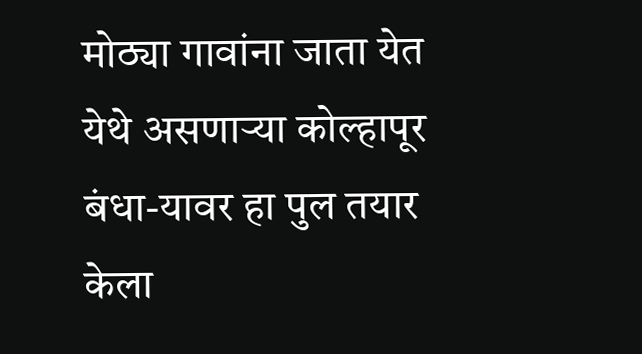मोठ्या गावांना जाता येत येथे असणाऱ्या कोल्हापूर बंधा-यावर हा पुल तयार केला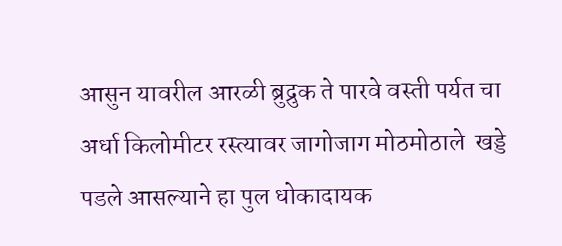आसुन यावरील आरळी ब्रुद्रुक ते पारवे वस्ती पर्यत चा अर्धा किलोमीटर रस्त्यावर जागोजाग मोठमोठाले  खड्डे पडले आसल्याने हा पुल धोकादायक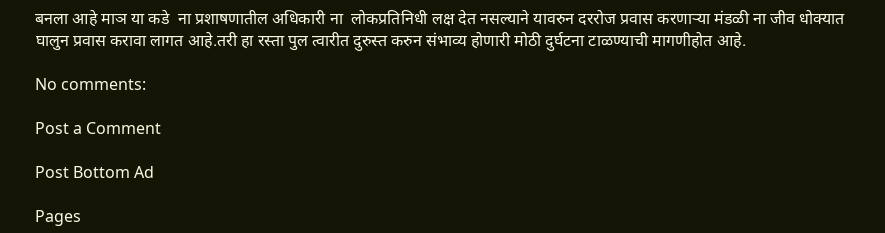बनला आहे माञ या कडे  ना प्रशाषणातील अधिकारी ना  लोकप्रतिनिधी लक्ष देत नसल्याने यावरुन दररोज प्रवास करणाऱ्या मंडळी ना जीव धोक्यात घालुन प्रवास करावा लागत आहे.तरी हा रस्ता पुल त्वारीत दुरुस्त करुन संभाव्य होणारी मोठी दुर्घटना टाळण्याची मागणीहोत आहे.

No comments:

Post a Comment

Post Bottom Ad

Pages